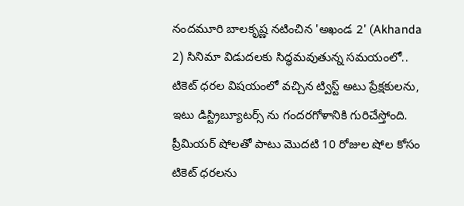నందమూరి బాలకృష్ణ నటించిన 'అఖండ 2' (Akhanda 2) సినిమా విడుదలకు సిద్ధమవుతున్న సమయంలో.. టికెట్ ధరల విషయంలో వచ్చిన ట్విస్ట్ అటు ప్రేక్షకులను, ఇటు డిస్ట్రిబ్యూటర్స్ ను గందరగోళానికి గురిచేస్తోంది. ప్రీమియర్ షోలతో పాటు మొదటి 10 రోజుల షోల కోసం టికెట్ ధరలను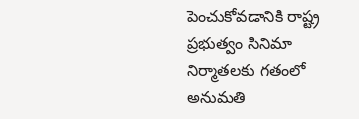పెంచుకోవడానికి రాష్ట్ర ప్రభుత్వం సినిమా నిర్మాతలకు గతంలో అనుమతి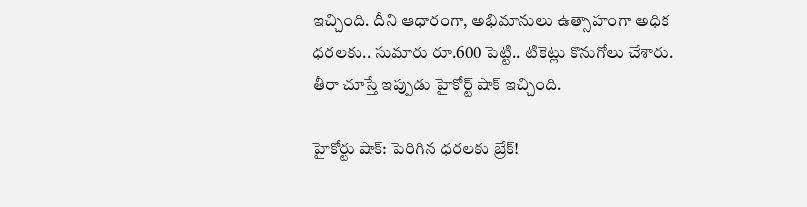ఇచ్చింది. దీని ఆధారంగా, అభిమానులు ఉత్సాహంగా అధిక ధరలకు.. సుమారు రూ.600 పెట్టి.. టికెట్లు కొనుగోలు చేశారు. తీరా చూస్తే ఇప్పుడు హైకోర్ట్ షాక్ ఇచ్చింది.

హైకోర్టు షాక్: పెరిగిన ధరలకు బ్రేక్!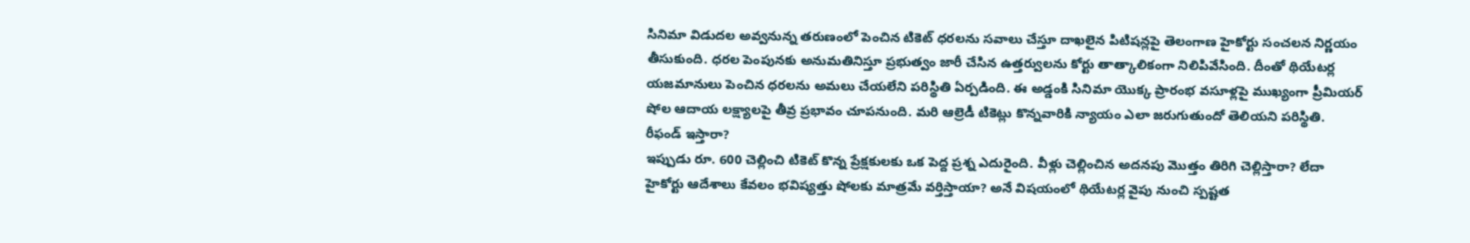సినిమా విడుదల అవ్వనున్న తరుణంలో పెంచిన టికెట్ ధరలను సవాలు చేస్తూ దాఖలైన పిటిషన్లపై తెలంగాణ హైకోర్టు సంచలన నిర్ణయం తీసుకుంది. ధరల పెంపునకు అనుమతినిస్తూ ప్రభుత్వం జారీ చేసిన ఉత్తర్వులను కోర్టు తాత్కాలికంగా నిలిపివేసింది. దీంతో థియేటర్ల యజమానులు పెంచిన ధరలను అమలు చేయలేని పరిస్థితి ఏర్పడింది. ఈ అడ్డంకి సినిమా యొక్క ప్రారంభ వసూళ్లపై ముఖ్యంగా ప్రీమియర్ షోల ఆదాయ లక్ష్యాలపై తీవ్ర ప్రభావం చూపనుంది. మరి ఆల్రెడీ టికెట్లు కొన్నవారికి న్యాయం ఎలా జరుగుతుందో తెలియని పరిస్థితి.
రీఫండ్ ఇస్తారా?
ఇప్పుడు రూ. 600 చెల్లించి టికెట్ కొన్న ప్రేక్షకులకు ఒక పెద్ద ప్రశ్న ఎదురైంది. వీళ్లు చెల్లించిన అదనపు మొత్తం తిరిగి చెల్లిస్తారా? లేదా హైకోర్టు ఆదేశాలు కేవలం భవిష్యత్తు షోలకు మాత్రమే వర్తిస్తాయా? అనే విషయంలో థియేటర్ల వైపు నుంచి స్పష్టత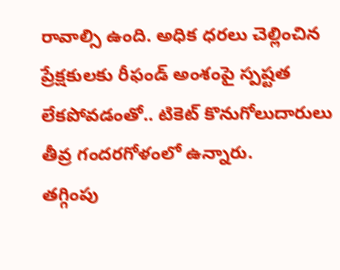రావాల్సి ఉంది. అధిక ధరలు చెల్లించిన ప్రేక్షకులకు రీఫండ్ అంశంపై స్పష్టత లేకపోవడంతో.. టికెట్ కొనుగోలుదారులు తీవ్ర గందరగోళంలో ఉన్నారు.
తగ్గింపు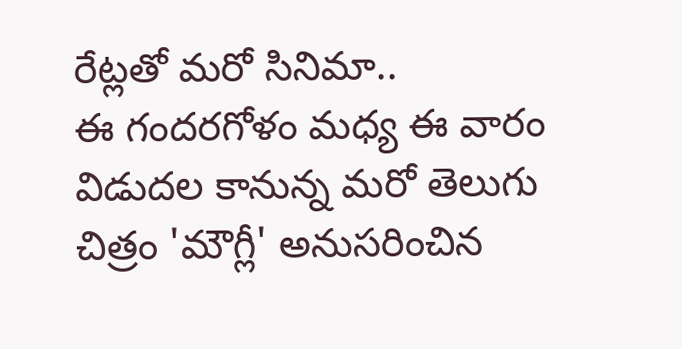రేట్లతో మరో సినిమా..
ఈ గందరగోళం మధ్య ఈ వారం విడుదల కానున్న మరో తెలుగు చిత్రం 'మౌగ్లీ' అనుసరించిన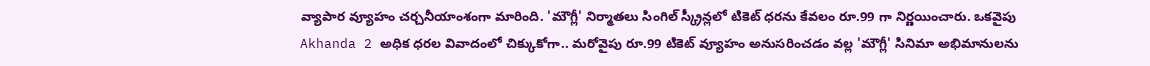వ్యాపార వ్యూహం చర్చనీయాంశంగా మారింది. 'మౌగ్లీ' నిర్మాతలు సింగిల్ స్క్రీన్లలో టికెట్ ధరను కేవలం రూ.99 గా నిర్ణయించారు. ఒకవైపు Akhanda 2 అధిక ధరల వివాదంలో చిక్కుకోగా.. మరోవైపు రూ.99 టికెట్ వ్యూహం అనుసరించడం వల్ల 'మౌగ్లీ' సినిమా అభిమానులను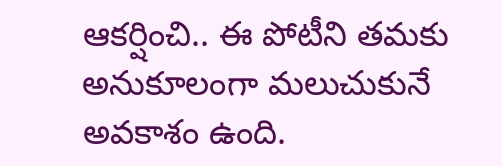ఆకర్షించి.. ఈ పోటీని తమకు అనుకూలంగా మలుచుకునే అవకాశం ఉంది.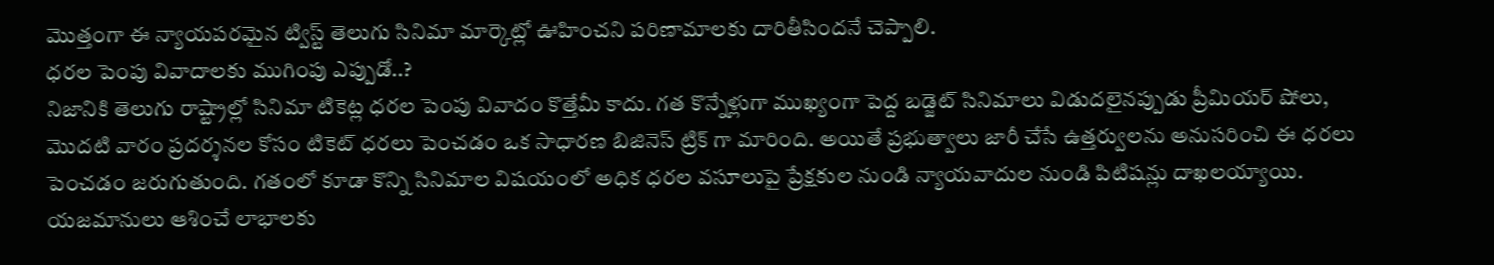మొత్తంగా ఈ న్యాయపరమైన ట్విస్ట్ తెలుగు సినిమా మార్కెట్లో ఊహించని పరిణామాలకు దారితీసిందనే చెప్పాలి.
ధరల పెంపు వివాదాలకు ముగింపు ఎప్పుడో..?
నిజానికి తెలుగు రాష్ట్రాల్లో సినిమా టికెట్ల ధరల పెంపు వివాదం కొత్తేమీ కాదు. గత కొన్నేళ్లుగా ముఖ్యంగా పెద్ద బడ్జెట్ సినిమాలు విడుదలైనప్పుడు ప్రీమియర్ షోలు, మొదటి వారం ప్రదర్శనల కోసం టికెట్ ధరలు పెంచడం ఒక సాధారణ బిజినెస్ ట్రిక్ గా మారింది. అయితే ప్రభుత్వాలు జారీ చేసే ఉత్తర్వులను అనుసరించి ఈ ధరలు పెంచడం జరుగుతుంది. గతంలో కూడా కొన్ని సినిమాల విషయంలో అధిక ధరల వసూలుపై ప్రేక్షకుల నుండి న్యాయవాదుల నుండి పిటిషన్లు దాఖలయ్యాయి. యజమానులు ఆశించే లాభాలకు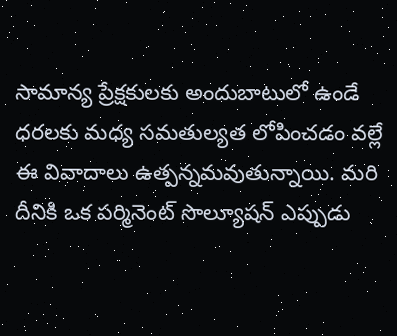సామాన్య ప్రేక్షకులకు అందుబాటులో ఉండే ధరలకు మధ్య సమతుల్యత లోపించడం వల్లే ఈ వివాదాలు ఉత్పన్నమవుతున్నాయి. మరి దీనికి ఒక పర్మినెంట్ సొల్యూషన్ ఎప్పుడు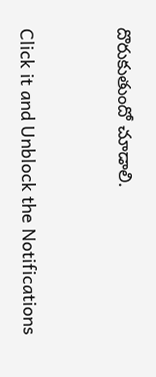దొరుకుతుందో చూడాలి.


Click it and Unblock the Notifications